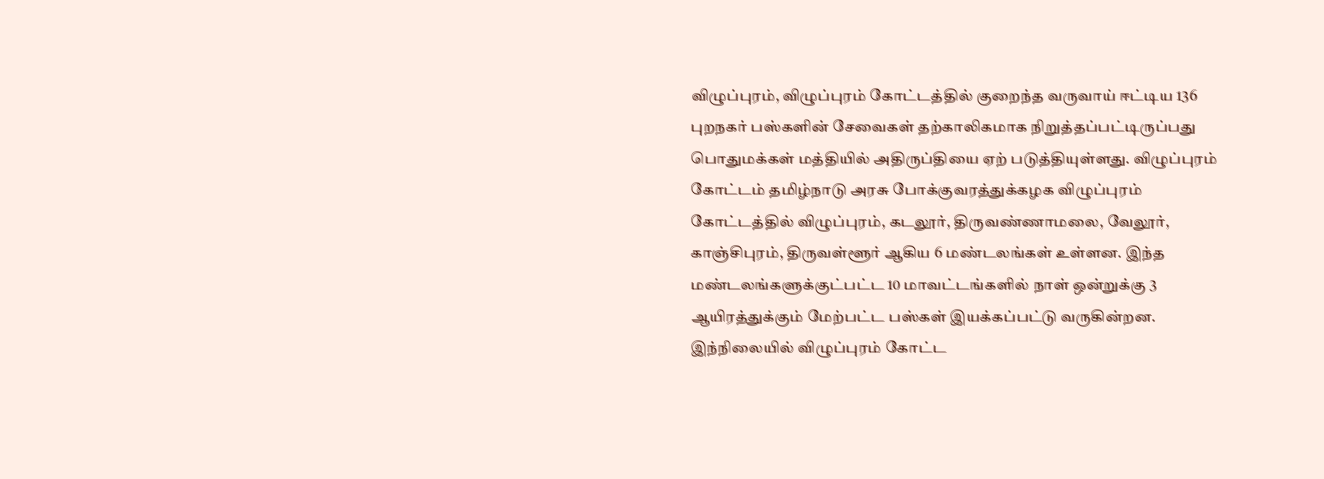விழுப்புரம், விழுப்புரம் கோட்டத்தில் குறைந்த வருவாய் ஈட்டிய 136 புறநகர் பஸ்களின் சேவைகள் தற்காலிகமாக நிறுத்தப்பட்டிருப்பது பொதுமக்கள் மத்தியில் அதிருப்தியை ஏற் படுத்தியுள்ளது. விழுப்புரம் கோட்டம் தமிழ்நாடு அரசு போக்குவரத்துக்கழக விழுப்புரம் கோட்டத்தில் விழுப்புரம், கடலூர், திருவண்ணாமலை, வேலூர், காஞ்சிபுரம், திருவள்ளூர் ஆகிய 6 மண்டலங்கள் உள்ளன. இந்த மண்டலங்களுக்குட்பட்ட 10 மாவட்டங்களில் நாள் ஒன்றுக்கு 3 ஆயிரத்துக்கும் மேற்பட்ட பஸ்கள் இயக்கப்பட்டு வருகின்றன. இந்நிலையில் விழுப்புரம் கோட்ட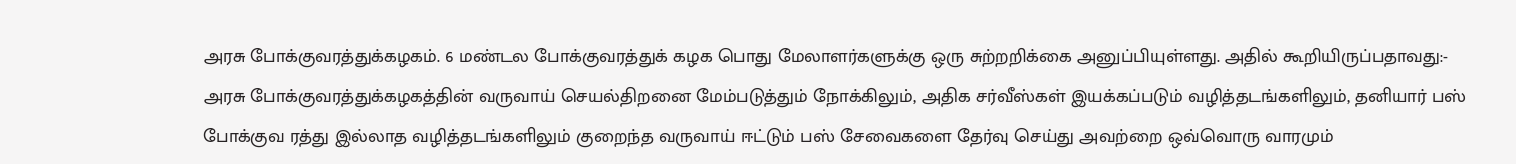அரசு போக்குவரத்துக்கழகம். 6 மண்டல போக்குவரத்துக் கழக பொது மேலாளர்களுக்கு ஒரு சுற்றறிக்கை அனுப்பியுள்ளது. அதில் கூறியிருப்பதாவது:- அரசு போக்குவரத்துக்கழகத்தின் வருவாய் செயல்திறனை மேம்படுத்தும் நோக்கிலும், அதிக சர்வீஸ்கள் இயக்கப்படும் வழித்தடங்களிலும், தனியார் பஸ் போக்குவ ரத்து இல்லாத வழித்தடங்களிலும் குறைந்த வருவாய் ஈட்டும் பஸ் சேவைகளை தேர்வு செய்து அவற்றை ஒவ்வொரு வாரமும்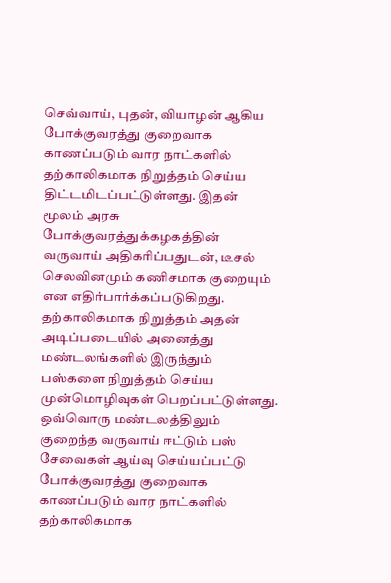செவ்வாய், புதன், வியாழன் ஆகிய போக்குவரத்து குறைவாக காணப்படும் வார நாட்களில் தற்காலிகமாக நிறுத்தம் செய்ய திட்டமிடப்பட்டுள்ளது. இதன் மூலம் அரசு போக்குவரத்துக்கழகத்தின் வருவாய் அதிகரிப்பதுடன், டீசல் செலவினமும் கணிசமாக குறையும் என எதிர்பார்க்கப்படுகிறது. தற்காலிகமாக நிறுத்தம் அதன் அடிப்படையில் அனைத்து மண்டலங்களில் இருந்தும் பஸ்களை நிறுத்தம் செய்ய முன்மொழிவுகள் பெறப்பட்டுள்ளது. ஒவ்வொரு மண்டலத்திலும் குறைந்த வருவாய் ஈட்டும் பஸ் சேவைகள் ஆய்வு செய்யப்பட்டு போக்குவரத்து குறைவாக காணப்படும் வார நாட்களில் தற்காலிகமாக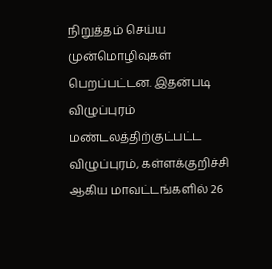நிறுத்தம் செய்ய முன்மொழிவுகள் பெறப்பட்டன. இதன்படி விழுப்புரம் மண்டலத்திற்குட்பட்ட விழுப்புரம், கள்ளக்குறிச்சி ஆகிய மாவட்டங்களில் 26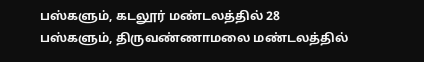பஸ்களும், கடலூர் மண்டலத்தில் 28 பஸ்களும், திருவண்ணாமலை மண்டலத்தில்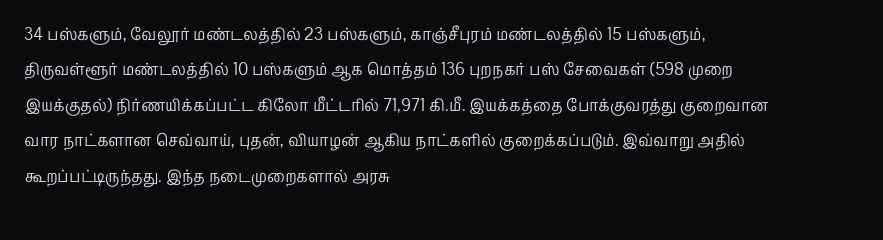34 பஸ்களும், வேலூர் மண்டலத்தில் 23 பஸ்களும், காஞ்சீபுரம் மண்டலத்தில் 15 பஸ்களும், திருவள்ளூர் மண்டலத்தில் 10 பஸ்களும் ஆக மொத்தம் 136 புறநகர் பஸ் சேவைகள் (598 முறை இயக்குதல்) நிர்ணயிக்கப்பட்ட கிலோ மீட்டரில் 71,971 கி.மீ. இயக்கத்தை போக்குவரத்து குறைவான வார நாட்களான செவ்வாய், புதன், வியாழன் ஆகிய நாட்களில் குறைக்கப்படும். இவ்வாறு அதில் கூறப்பட்டிருந்தது. இந்த நடைமுறைகளால் அரசு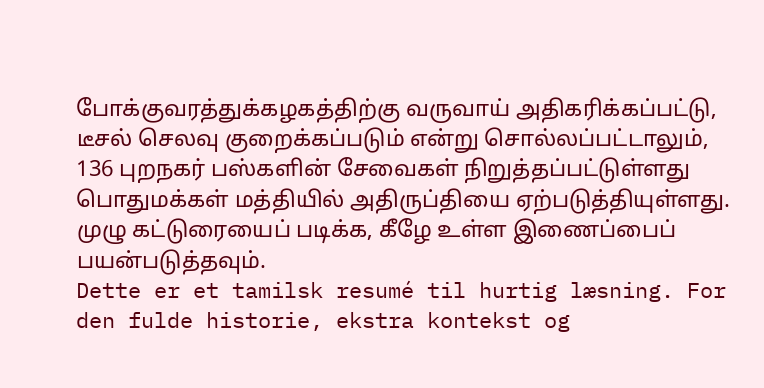போக்குவரத்துக்கழகத்திற்கு வருவாய் அதிகரிக்கப்பட்டு, டீசல் செலவு குறைக்கப்படும் என்று சொல்லப்பட்டாலும், 136 புறநகர் பஸ்களின் சேவைகள் நிறுத்தப்பட்டுள்ளது பொதுமக்கள் மத்தியில் அதிருப்தியை ஏற்படுத்தியுள்ளது. முழு கட்டுரையைப் படிக்க, கீழே உள்ள இணைப்பைப் பயன்படுத்தவும்.
Dette er et tamilsk resumé til hurtig læsning. For den fulde historie, ekstra kontekst og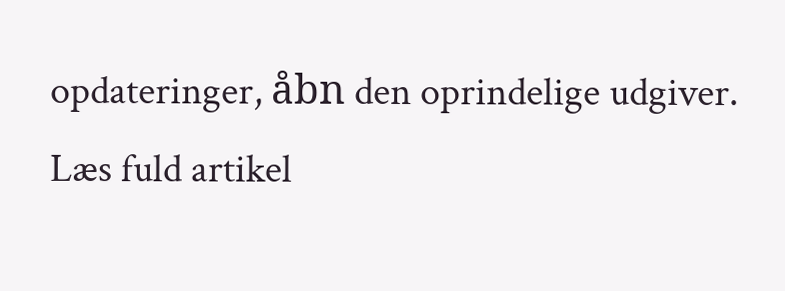opdateringer, åbn den oprindelige udgiver.
Læs fuld artikel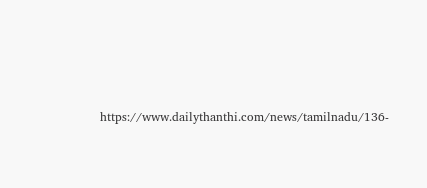https://www.dailythanthi.com/news/tamilnadu/136-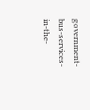government-bus-services-in-the-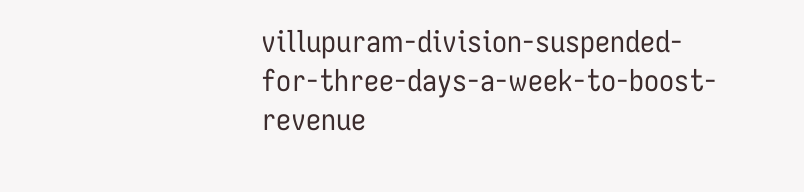villupuram-division-suspended-for-three-days-a-week-to-boost-revenue